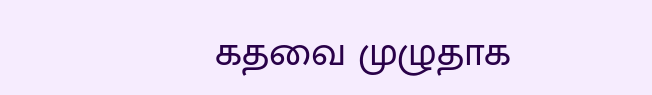கதவை முழுதாக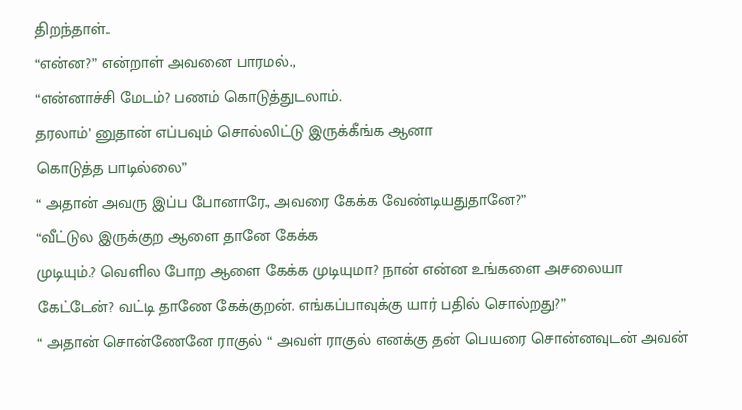திறந்தாள்..
“என்ன?” என்றாள் அவனை பாரமல்.,
“என்னாச்சி மேடம்? பணம் கொடுத்துடலாம்.
தரலாம்’ னுதான் எப்பவும் சொல்லிட்டு இருக்கீங்க ஆனா
கொடுத்த பாடில்லை”
“ அதான் அவரு இப்ப போனாரே., அவரை கேக்க வேண்டியதுதானே?”
“வீட்டுல இருக்குற ஆளை தானே கேக்க
முடியும்.? வெளில போற ஆளை கேக்க முடியுமா? நான் என்ன உங்களை அசலையா கேட்டேன்? வட்டி தாணே கேக்குறன். எங்கப்பாவுக்கு யார் பதில் சொல்றது?”
“ அதான் சொன்ணேனே ராகுல் “ அவள் ராகுல் எனக்கு தன் பெயரை சொன்னவுடன் அவன்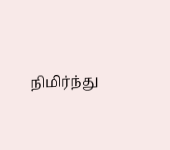நிமிர்ந்து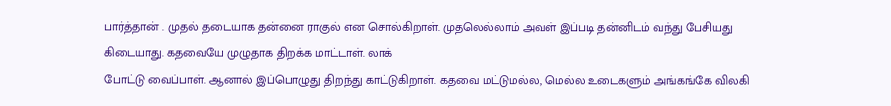பார்த்தான் . முதல் தடையாக தன்னை ராகுல் என சொல்கிறாள். முதலெல்லாம் அவள் இப்படி தன்னிடம் வந்து பேசியது கிடையாது. கதவையே முழுதாக திறக்க மாட்டாள். லாக்
போட்டு வைப்பாள். ஆனால் இப்பொழுது திறந்து காட்டுகிறாள். கதவை மட்டுமல்ல, மெல்ல உடைகளும் அங்கங்கே விலகி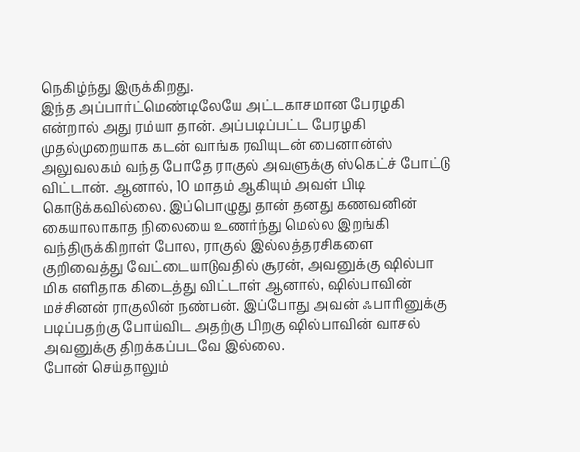நெகிழ்ந்து இருக்கிறது.
இந்த அப்பார்ட்மெண்டிலேயே அட்டகாசமான பேரழகி என்றால் அது ரம்யா தான். அப்படிப்பட்ட பேரழகி முதல்முறையாக கடன் வாங்க ரவியுடன் பைனான்ஸ் அலுவலகம் வந்த போதே ராகுல் அவளுக்கு ஸ்கெட்ச் போட்டு விட்டான். ஆனால், 10 மாதம் ஆகியும் அவள் பிடி கொடுக்கவில்லை. இப்பொழுது தான் தனது கணவனின் கையாலாகாத நிலையை உணர்ந்து மெல்ல இறங்கி வந்திருக்கிறாள் போல, ராகுல் இல்லத்தரசிகளை குறிவைத்து வேட்டையாடுவதில் சூரன், அவனுக்கு ஷில்பா மிக எளிதாக கிடைத்து விட்டாள் ஆனால், ஷில்பாவின் மச்சினன் ராகுலின் நண்பன். இப்போது அவன் ஃபாரினுக்கு படிப்பதற்கு போய்விட அதற்கு பிறகு ஷில்பாவின் வாசல் அவனுக்கு திறக்கப்படவே இல்லை.
போன் செய்தாலும்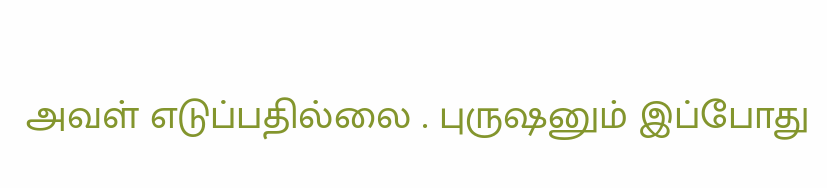அவள் எடுப்பதில்லை . புருஷனும் இப்போது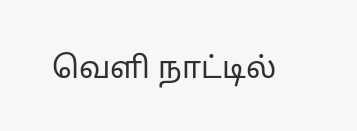வெளி நாட்டில்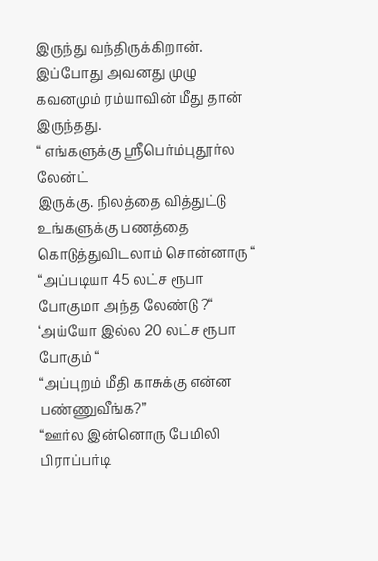இருந்து வந்திருக்கிறான். இப்போது அவனது முழு கவனமும் ரம்யாவின் மீது தான் இருந்தது.
“ எங்களுக்கு ஸ்ரீபெர்ம்புதூர்ல லேன்ட்
இருக்கு. நிலத்தை வித்துட்டு உங்களுக்கு பணத்தை கொடுத்துவிடலாம் சொன்னாரு “
“அப்படியா 45 லட்ச ரூபா போகுமா அந்த லேண்டு ?“
‘அய்யோ இல்ல 20 லட்ச ரூபா போகும் “
“அப்புறம் மீதி காசுக்கு என்ன பண்ணுவீங்க?”
“ஊர்ல இன்னொரு பேமிலி பிராப்பர்டி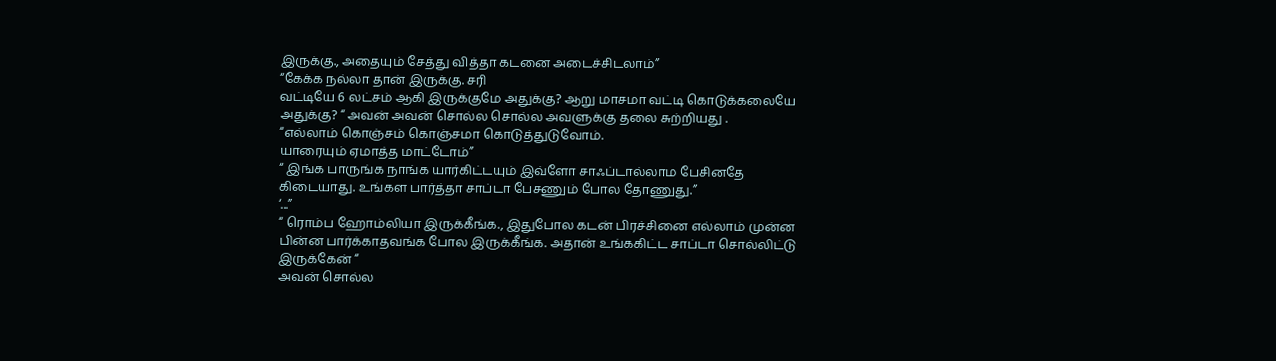இருக்கு., அதையும் சேத்து வித்தா கடனை அடைச்சிடலாம்”
“கேக்க நல்லா தான் இருக்கு. சரி
வட்டியே 6 லட்சம் ஆகி இருக்குமே அதுக்கு? ஆறு மாசமா வட்டி கொடுக்கலையே அதுக்கு? “ அவன் அவன் சொல்ல சொல்ல அவளுக்கு தலை சுற்றியது .
“எல்லாம் கொஞ்சம் கொஞ்சமா கொடுத்துடுவோம்.
யாரையும் ஏமாத்த மாட்டோம்”
“ இங்க பாருங்க நாங்க யார்கிட்டயும் இவ்ளோ சாஃப்டால்லாம பேசினதே கிடையாது. உங்கள பார்த்தா சாப்டா பேசணும் போல தோணுது.”
‘...”
“ ரொம்ப ஹோம்லியா இருக்கீங்க., இதுபோல கடன் பிரச்சினை எல்லாம் முன்ன பின்ன பார்க்காதவங்க போல இருக்கீங்க. அதான் உங்ககிட்ட சாப்டா சொல்லிட்டு இருக்கேன் “
அவன் சொல்ல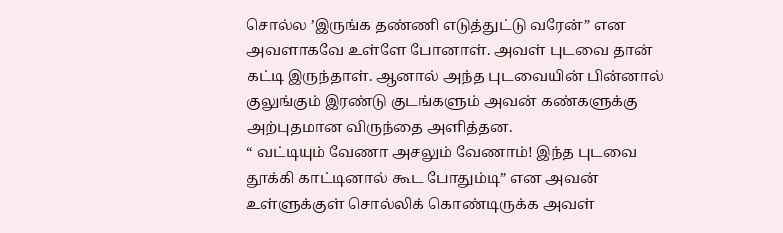சொல்ல ’இருங்க தண்ணி எடுத்துட்டு வரேன்” என அவளாகவே உள்ளே போனாள். அவள் புடவை தான் கட்டி இருந்தாள். ஆனால் அந்த புடவையின் பின்னால் குலுங்கும் இரண்டு குடங்களும் அவன் கண்களுக்கு அற்புதமான விருந்தை அளித்தன.
“ வட்டியும் வேணா அசலும் வேணாம்! இந்த புடவை தூக்கி காட்டினால் கூட போதும்டி” என அவன் உள்ளுக்குள் சொல்லிக் கொண்டிருக்க அவள்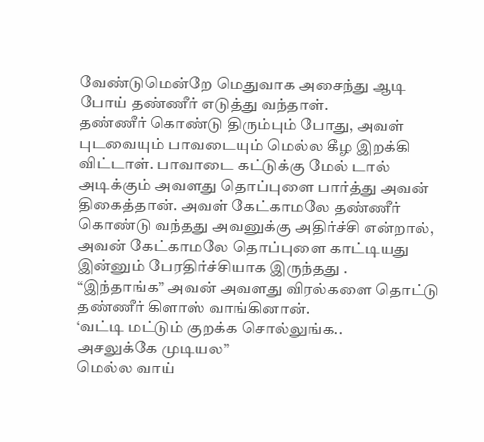வேண்டுமென்றே மெதுவாக அசைந்து ஆடி போய் தண்ணீர் எடுத்து வந்தாள்.
தண்ணீர் கொண்டு திரும்பும் போது, அவள் புடவையும் பாவடையும் மெல்ல கீழ இறக்கி விட்டாள். பாவாடை கட்டுக்கு மேல் டால் அடிக்கும் அவளது தொப்புளை பார்த்து அவன் திகைத்தான். அவள் கேட்காமலே தண்ணீர் கொண்டு வந்தது அவனுக்கு அதிர்ச்சி என்றால், அவன் கேட்காமலே தொப்புளை காட்டியது இன்னும் பேரதிர்ச்சியாக இருந்தது .
“இந்தாங்க” அவன் அவளது விரல்களை தொட்டு தண்ணீர் கிளாஸ் வாங்கினான்.
‘வட்டி மட்டும் குறக்க சொல்லுங்க..
அசலுக்கே முடியல”
மெல்ல வாய்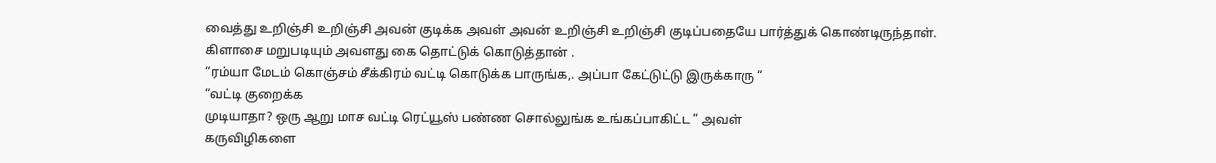வைத்து உறிஞ்சி உறிஞ்சி அவன் குடிக்க அவள் அவன் உறிஞ்சி உறிஞ்சி குடிப்பதையே பார்த்துக் கொண்டிருந்தாள். கிளாசை மறுபடியும் அவளது கை தொட்டுக் கொடுத்தான் .
“ரம்யா மேடம் கொஞ்சம் சீக்கிரம் வட்டி கொடுக்க பாருங்க,. அப்பா கேட்டுட்டு இருக்காரு “
“வட்டி குறைக்க
முடியாதா? ஒரு ஆறு மாச வட்டி ரெட்யூஸ் பண்ண சொல்லுங்க உங்கப்பாகிட்ட ” அவள்
கருவிழிகளை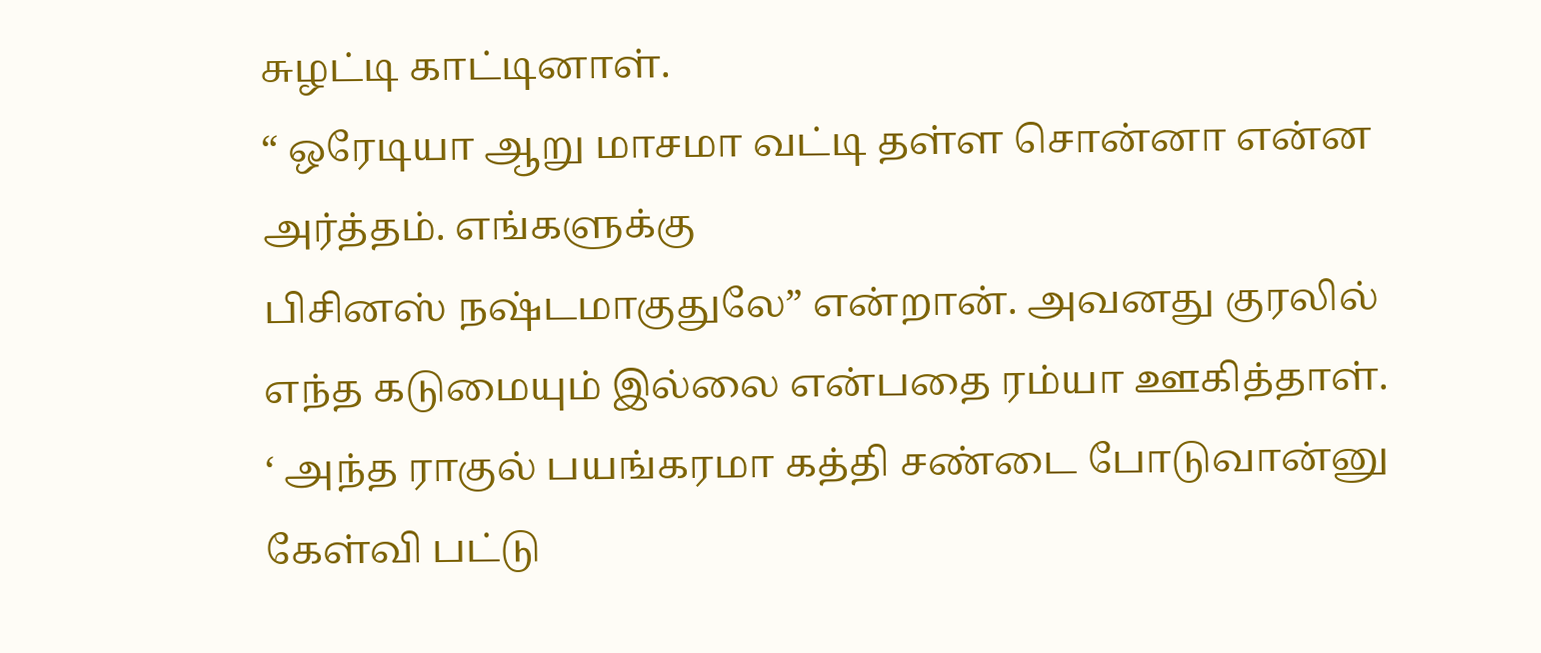சுழட்டி காட்டினாள்.
“ ஒரேடியா ஆறு மாசமா வட்டி தள்ள சொன்னா என்ன அர்த்தம். எங்களுக்கு
பிசினஸ் நஷ்டமாகுதுலே” என்றான். அவனது குரலில் எந்த கடுமையும் இல்லை என்பதை ரம்யா ஊகித்தாள்.
‘ அந்த ராகுல் பயங்கரமா கத்தி சண்டை போடுவான்னு கேள்வி பட்டு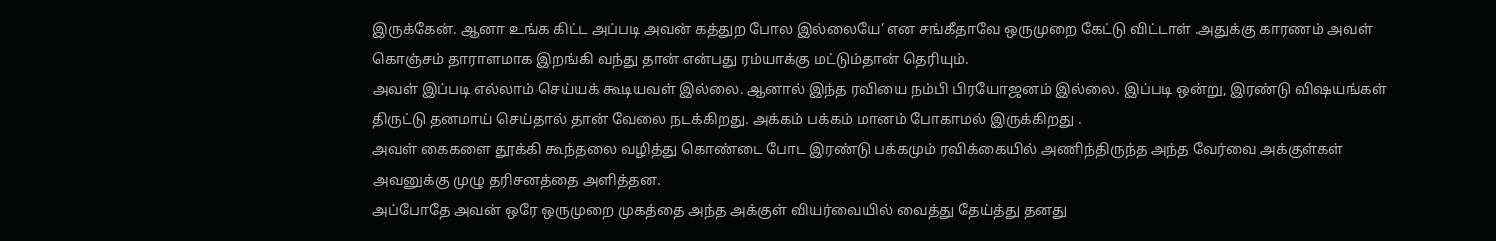இருக்கேன். ஆனா உங்க கிட்ட அப்படி அவன் கத்துற போல இல்லையே’ என சங்கீதாவே ஒருமுறை கேட்டு விட்டாள் .அதுக்கு காரணம் அவள் கொஞ்சம் தாராளமாக இறங்கி வந்து தான் என்பது ரம்யாக்கு மட்டும்தான் தெரியும்.
அவள் இப்படி எல்லாம் செய்யக் கூடியவள் இல்லை. ஆனால் இந்த ரவியை நம்பி பிரயோஜனம் இல்லை. இப்படி ஒன்று, இரண்டு விஷயங்கள் திருட்டு தனமாய் செய்தால் தான் வேலை நடக்கிறது. அக்கம் பக்கம் மானம் போகாமல் இருக்கிறது .
அவள் கைகளை தூக்கி கூந்தலை வழித்து கொண்டை போட இரண்டு பக்கமும் ரவிக்கையில் அணிந்திருந்த அந்த வேர்வை அக்குள்கள் அவனுக்கு முழு தரிசனத்தை அளித்தன.
அப்போதே அவன் ஒரே ஒருமுறை முகத்தை அந்த அக்குள் வியர்வையில் வைத்து தேய்த்து தனது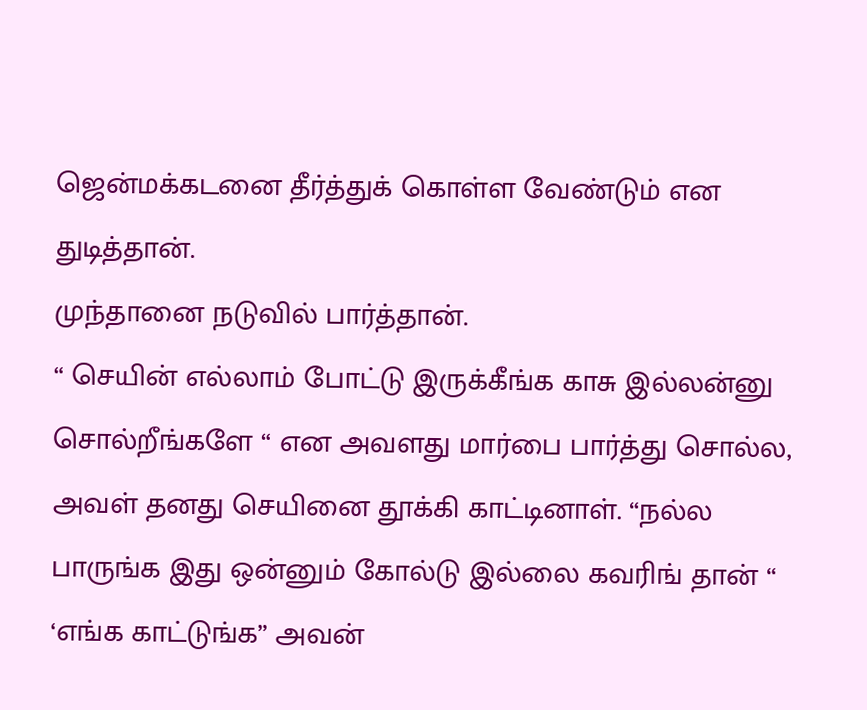ஜென்மக்கடனை தீர்த்துக் கொள்ள வேண்டும் என துடித்தான்.
முந்தானை நடுவில் பார்த்தான்.
“ செயின் எல்லாம் போட்டு இருக்கீங்க காசு இல்லன்னு சொல்றீங்களே “ என அவளது மார்பை பார்த்து சொல்ல, அவள் தனது செயினை தூக்கி காட்டினாள். “நல்ல பாருங்க இது ஒன்னும் கோல்டு இல்லை கவரிங் தான் “
‘எங்க காட்டுங்க” அவன்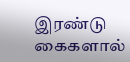இரண்டு கைகளால்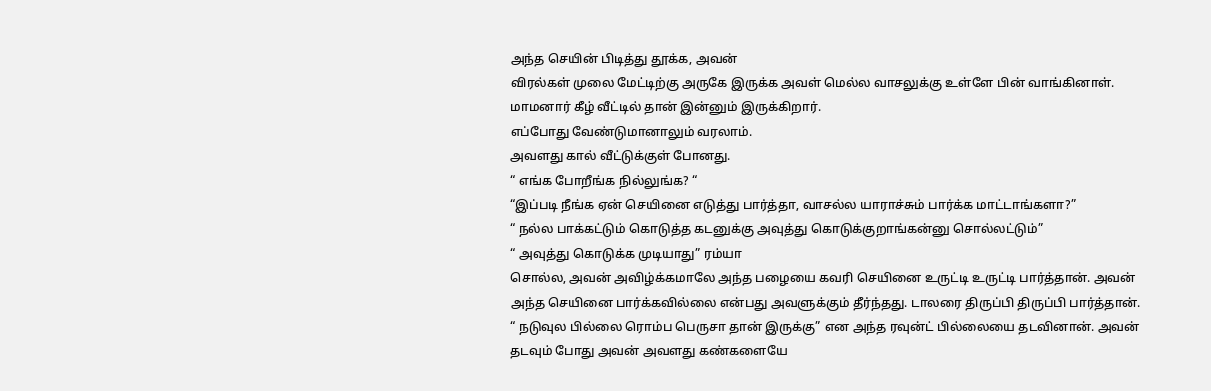அந்த செயின் பிடித்து தூக்க, அவன்
விரல்கள் முலை மேட்டிற்கு அருகே இருக்க அவள் மெல்ல வாசலுக்கு உள்ளே பின் வாங்கினாள். மாமனார் கீழ் வீட்டில் தான் இன்னும் இருக்கிறார்.
எப்போது வேண்டுமானாலும் வரலாம்.
அவளது கால் வீட்டுக்குள் போனது.
“ எங்க போறீங்க நில்லுங்க? “
“இப்படி நீங்க ஏன் செயினை எடுத்து பார்த்தா, வாசல்ல யாராச்சும் பார்க்க மாட்டாங்களா?”
“ நல்ல பாக்கட்டும் கொடுத்த கடனுக்கு அவுத்து கொடுக்குறாங்கன்னு சொல்லட்டும்”
“ அவுத்து கொடுக்க முடியாது” ரம்யா
சொல்ல, அவன் அவிழ்க்கமாலே அந்த பழையை கவரி செயினை உருட்டி உருட்டி பார்த்தான். அவன் அந்த செயினை பார்க்கவில்லை என்பது அவளுக்கும் தீர்ந்தது. டாலரை திருப்பி திருப்பி பார்த்தான். “ நடுவுல பில்லை ரொம்ப பெருசா தான் இருக்கு” என அந்த ரவுன்ட் பில்லையை தடவினான். அவன் தடவும் போது அவன் அவளது கண்களையே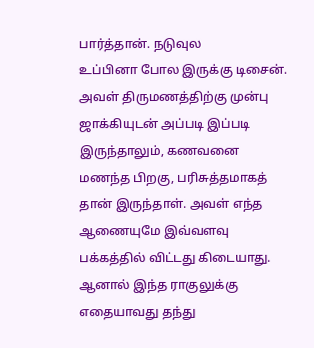பார்த்தான். நடுவுல
உப்பினா போல இருக்கு டிசைன்.
அவள் திருமணத்திற்கு முன்பு ஜாக்கியுடன் அப்படி இப்படி இருந்தாலும், கணவனை மணந்த பிறகு, பரிசுத்தமாகத்
தான் இருந்தாள். அவள் எந்த ஆணையுமே இவ்வளவு பக்கத்தில் விட்டது கிடையாது. ஆனால் இந்த ராகுலுக்கு எதையாவது தந்து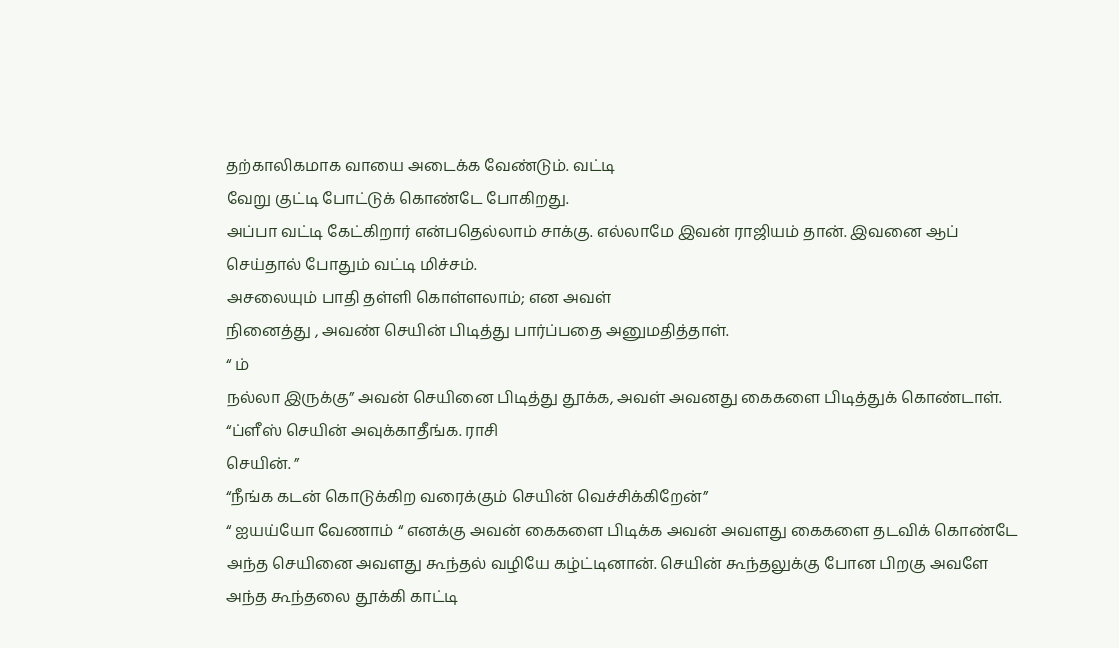தற்காலிகமாக வாயை அடைக்க வேண்டும். வட்டி
வேறு குட்டி போட்டுக் கொண்டே போகிறது.
அப்பா வட்டி கேட்கிறார் என்பதெல்லாம் சாக்கு. எல்லாமே இவன் ராஜியம் தான். இவனை ஆப் செய்தால் போதும் வட்டி மிச்சம்.
அசலையும் பாதி தள்ளி கொள்ளலாம்; என அவள்
நினைத்து , அவண் செயின் பிடித்து பார்ப்பதை அனுமதித்தாள்.
“ ம்
நல்லா இருக்கு” அவன் செயினை பிடித்து தூக்க, அவள் அவனது கைகளை பிடித்துக் கொண்டாள்.
“ப்ளீஸ் செயின் அவுக்காதீங்க. ராசி
செயின். ”
“நீங்க கடன் கொடுக்கிற வரைக்கும் செயின் வெச்சிக்கிறேன்”
“ ஐயய்யோ வேணாம் “ எனக்கு அவன் கைகளை பிடிக்க அவன் அவளது கைகளை தடவிக் கொண்டே அந்த செயினை அவளது கூந்தல் வழியே கழ்ட்டினான். செயின் கூந்தலுக்கு போன பிறகு அவளே அந்த கூந்தலை தூக்கி காட்டி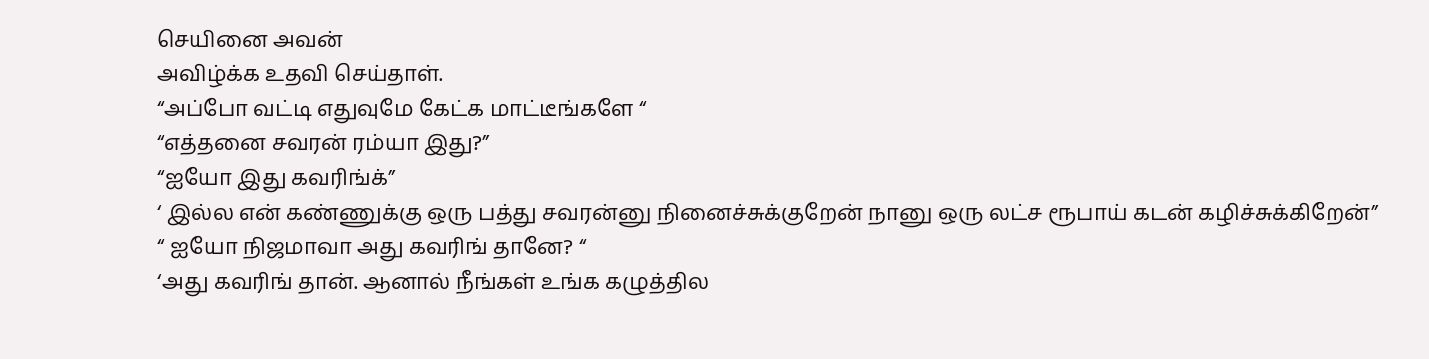செயினை அவன்
அவிழ்க்க உதவி செய்தாள்.
“அப்போ வட்டி எதுவுமே கேட்க மாட்டீங்களே “
“எத்தனை சவரன் ரம்யா இது?”
“ஐயோ இது கவரிங்க்”
‘ இல்ல என் கண்ணுக்கு ஒரு பத்து சவரன்னு நினைச்சுக்குறேன் நானு ஒரு லட்ச ரூபாய் கடன் கழிச்சுக்கிறேன்”
“ ஐயோ நிஜமாவா அது கவரிங் தானே? “
‘அது கவரிங் தான். ஆனால் நீங்கள் உங்க கழுத்தில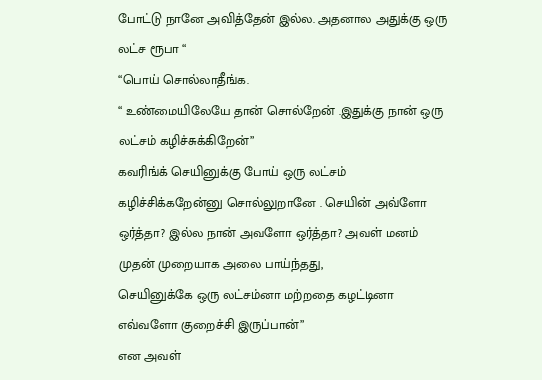போட்டு நானே அவித்தேன் இல்ல. அதனால அதுக்கு ஒரு லட்ச ரூபா “
“பொய் சொல்லாதீங்க.
“ உண்மையிலேயே தான் சொல்றேன் .இதுக்கு நான் ஒரு லட்சம் கழிச்சுக்கிறேன்”
கவரிங்க் செயினுக்கு போய் ஒரு லட்சம் கழிச்சிக்கறேன்னு சொல்லுறானே . செயின் அவ்ளோ
ஒர்த்தா? இல்ல நான் அவளோ ஒர்த்தா? அவள் மனம் முதன் முறையாக அலை பாய்ந்தது,
செயினுக்கே ஒரு லட்சம்னா மற்றதை கழட்டினா எவ்வளோ குறைச்சி இருப்பான்”
என அவள்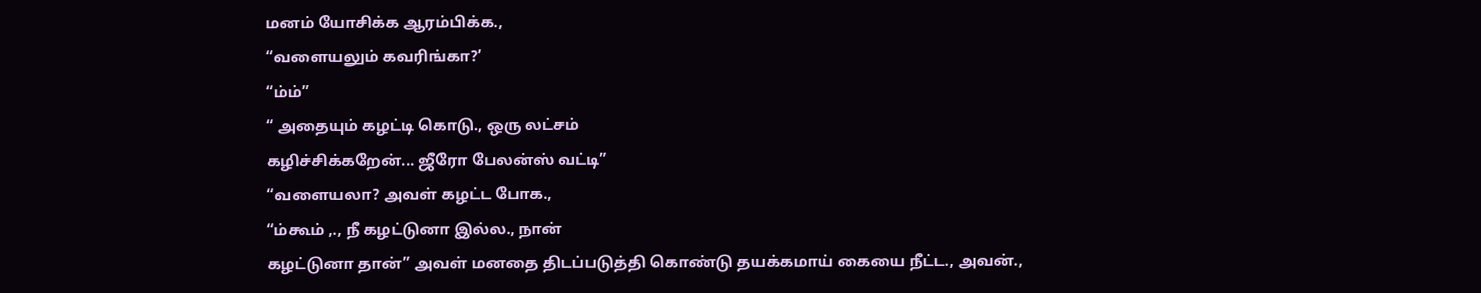மனம் யோசிக்க ஆரம்பிக்க.,
“வளையலும் கவரிங்கா?’
“ம்ம்”
“ அதையும் கழட்டி கொடு., ஒரு லட்சம்
கழிச்சிக்கறேன்... ஜீரோ பேலன்ஸ் வட்டி”
“வளையலா? அவள் கழட்ட போக.,
“ம்கூம் ,., நீ கழட்டுனா இல்ல., நான்
கழட்டுனா தான்” அவள் மனதை திடப்படுத்தி கொண்டு தயக்கமாய் கையை நீட்ட., அவன்.,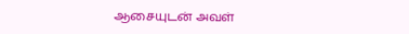ஆசையுடன் அவள்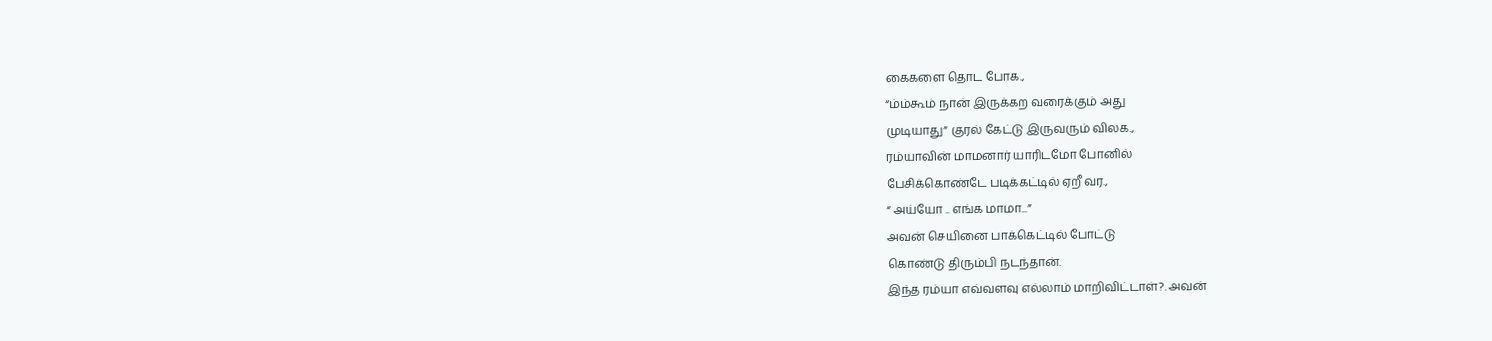கைகளை தொட போக.,
“ம்ம்கூம் நான் இருக்கற வரைக்கும் அது
முடியாது” குரல் கேட்டு இருவரும் விலக.,
ரம்யாவின் மாமனார் யாரிடமோ போனில்
பேசிக்கொண்டே படிக்கட்டில் ஏறீ வர.,
“ அய்யோ .. எங்க மாமா...”
அவன் செயினை பாக்கெட்டில் போட்டு
கொண்டு திரும்பி நடந்தான்.
இந்த ரம்யா எவ்வளவு எல்லாம் மாறிவிட்டாள்?. அவன்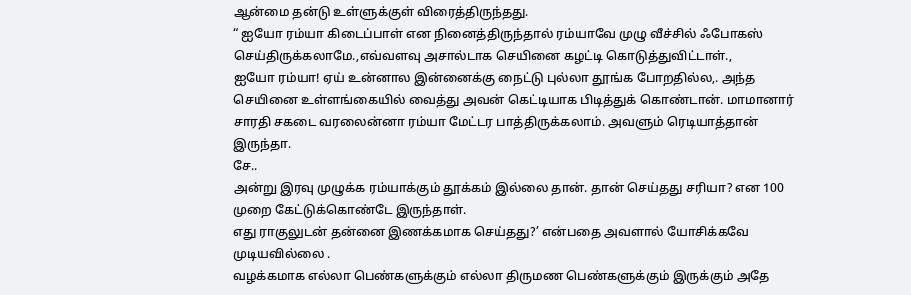ஆன்மை தன்டு உள்ளுக்குள் விரைத்திருந்தது.
“ ஐயோ ரம்யா கிடைப்பாள் என நினைத்திருந்தால் ரம்யாவே முழு வீச்சில் ஃபோகஸ் செய்திருக்கலாமே.,எவ்வளவு அசால்டாக செயினை கழட்டி கொடுத்துவிட்டாள்.,
ஐயோ ரம்யா! ஏய் உன்னால இன்னைக்கு நைட்டு புல்லா தூங்க போறதில்ல,. அந்த செயினை உள்ளங்கையில் வைத்து அவன் கெட்டியாக பிடித்துக் கொண்டான். மாமானார்
சாரதி சகடை வரலைன்னா ரம்யா மேட்டர பாத்திருக்கலாம். அவளும் ரெடியாத்தான் இருந்தா.
சே..
அன்று இரவு முழுக்க ரம்யாக்கும் தூக்கம் இல்லை தான். தான் செய்தது சரியா? என 100 முறை கேட்டுக்கொண்டே இருந்தாள்.
எது ராகுலுடன் தன்னை இணக்கமாக செய்தது?’ என்பதை அவளால் யோசிக்கவே முடியவில்லை .
வழக்கமாக எல்லா பெண்களுக்கும் எல்லா திருமண பெண்களுக்கும் இருக்கும் அதே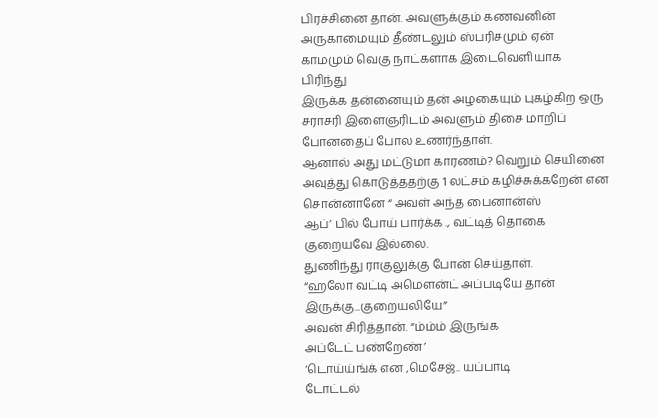பிரச்சினை தான். அவளுக்கும் கணவனின் அருகாமையும் தீண்டலும் ஸ்பரிசமும் ஏன் காமமும் வெகு நாட்களாக இடைவெளியாக பிரிந்து
இருக்க தன்னையும் தன் அழகையும் புகழ்கிற ஒரு சராசரி இளைஞரிடம் அவளும் திசை மாறிப் போனதைப் போல உணர்ந்தாள்.
ஆனால் அது மட்டுமா காரணம்? வெறும் செயினை அவுத்து கொடுத்ததற்கு 1 லட்சம் கழிச்சுக்கறேன் என சொன்னானே “ அவள் அந்த பைனான்ஸ்
ஆப்’ பில் போய் பார்க்க ., வட்டித் தொகை குறையவே இல்லை.
துணிந்து ராகுலுக்கு போன் செய்தாள்.
“ஹலோ வட்டி அமௌன்ட் அப்படியே தான்
இருக்கு...குறையலியே”
அவன் சிரித்தான். “ம்ம்ம் இருங்க
அப்டேட் பண்றேண்’
‘டொய்ய்ங்க் என ,மெசேஜ்.. யப்பாடி
டோட்டல்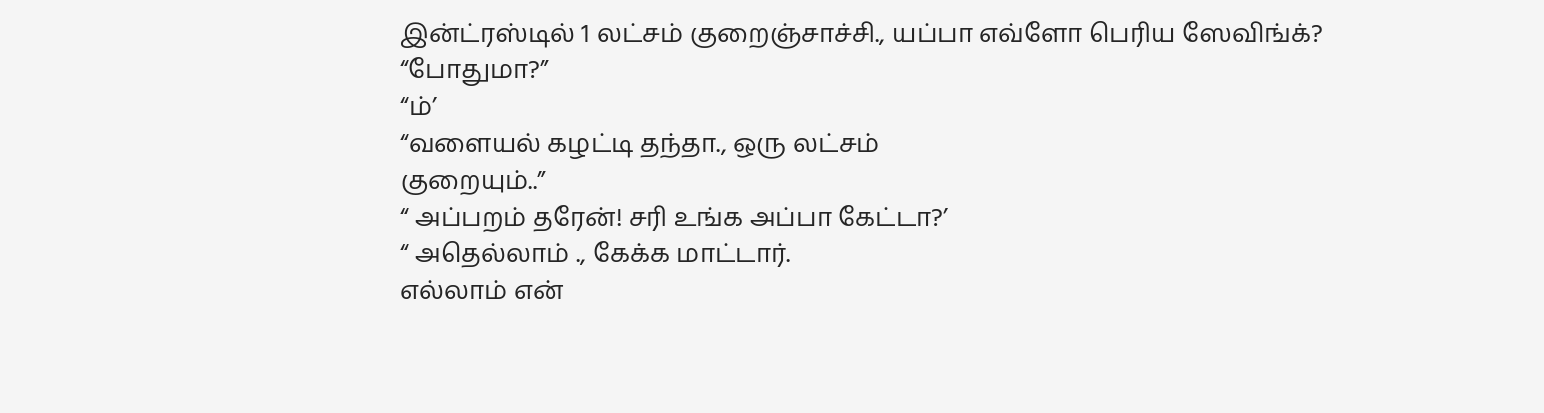இன்ட்ரஸ்டில் 1 லட்சம் குறைஞ்சாச்சி., யப்பா எவ்ளோ பெரிய ஸேவிங்க்?
“போதுமா?”
“ம்’
“வளையல் கழட்டி தந்தா., ஒரு லட்சம்
குறையும்..”
“ அப்பறம் தரேன்! சரி உங்க அப்பா கேட்டா?’
“ அதெல்லாம் ., கேக்க மாட்டார்.
எல்லாம் என்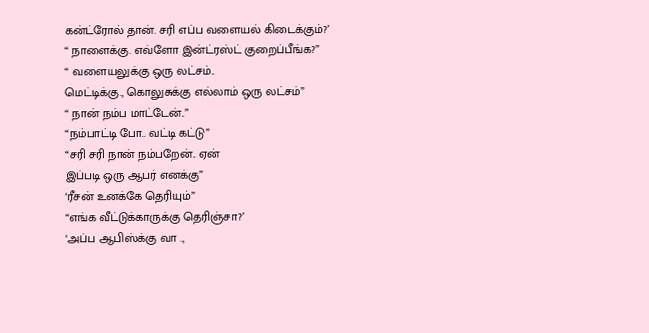கன்ட்ரோல் தான். சரி எப்ப வளையல் கிடைக்கும்?’
“ நாளைக்கு. எவ்ளோ இன்ட்ரஸ்ட் குறைப்பீங்க?”
“ வளையலுக்கு ஒரு லட்சம்..
மெட்டிக்கு., கொலுசுக்கு எல்லாம் ஒரு லட்சம்”
“ நான் நம்ப மாட்டேன்..”
“நம்பாட்டி போ.. வட்டி கட்டு”
“சரி சரி நான் நம்பறேன்.. ஏன்
இப்படி ஒரு ஆபர் எனக்கு”
‘ரீசன் உனக்கே தெரியும்”
“எங்க வீட்டுக்காருக்கு தெரிஞ்சா?’
‘அப்ப ஆபிஸ்க்கு வா .,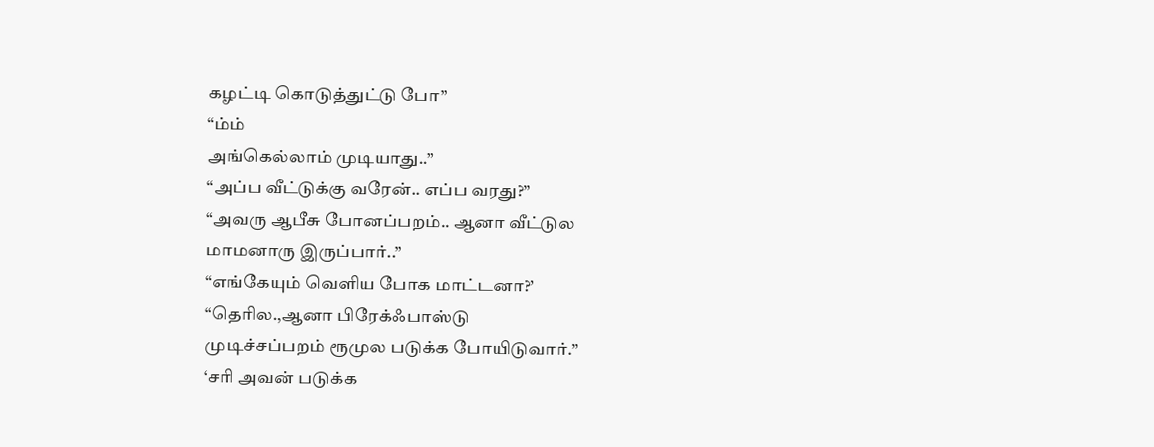கழட்டி கொடுத்துட்டு போ”
“ம்ம்
அங்கெல்லாம் முடியாது..”
“அப்ப வீட்டுக்கு வரேன்.. எப்ப வரது?”
“அவரு ஆபீசு போனப்பறம்.. ஆனா வீட்டுல
மாமனாரு இருப்பார்..”
“எங்கேயும் வெளிய போக மாட்டனா?’
“தெரில.,ஆனா பிரேக்ஃபாஸ்டு
முடிச்சப்பறம் ரூமுல படுக்க போயிடுவார்.”
‘சரி அவன் படுக்க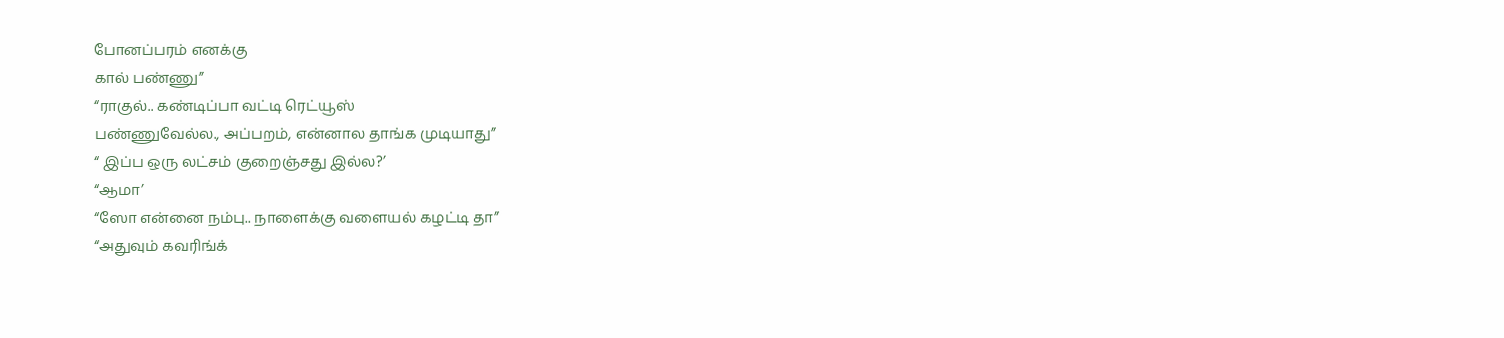போனப்பரம் எனக்கு
கால் பண்ணு”
“ராகுல்.. கண்டிப்பா வட்டி ரெட்யூஸ்
பண்ணுவேல்ல., அப்பறம், என்னால தாங்க முடியாது”
“ இப்ப ஒரு லட்சம் குறைஞ்சது இல்ல?’
“ஆமா’
“ஸோ என்னை நம்பு.. நாளைக்கு வளையல் கழட்டி தா”
“அதுவும் கவரிங்க்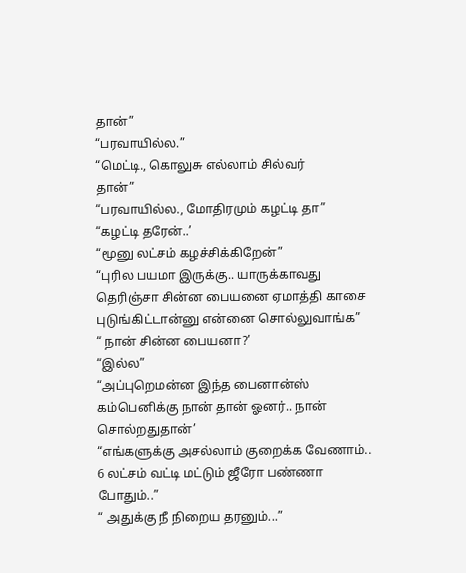தான்”
“பரவாயில்ல.”
“மெட்டி., கொலுசு எல்லாம் சில்வர்
தான்”
“பரவாயில்ல., மோதிரமும் கழட்டி தா”
“கழட்டி தரேன்..’
“மூனு லட்சம் கழச்சிக்கிறேன்”
“புரில பயமா இருக்கு.. யாருக்காவது
தெரிஞ்சா சின்ன பையனை ஏமாத்தி காசை புடுங்கிட்டான்னு என்னை சொல்லுவாங்க”
“ நான் சின்ன பையனா?’
“இல்ல”
“அப்புறெமன்ன இந்த பைனான்ஸ்
கம்பெனிக்கு நான் தான் ஓனர்.. நான் சொல்றதுதான்’
“எங்களுக்கு அசல்லாம் குறைக்க வேணாம்..
6 லட்சம் வட்டி மட்டும் ஜீரோ பண்ணா போதும்..”
“ அதுக்கு நீ நிறைய தரனும்...”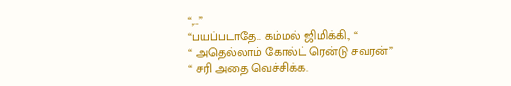“,...”
“பயப்படாதே.. கம்மல் ஜிமிக்கி., “
“ அதெல்லாம் கோல்ட் ரென்டு சவரன்”
“ சரி அதை வெச்சிக்க.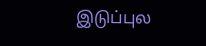இடுப்புல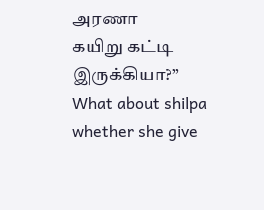அரணா
கயிறு கட்டி இருக்கியா?”
What about shilpa whether she give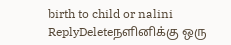birth to child or nalini
ReplyDeleteநளினிக்கு ஒரு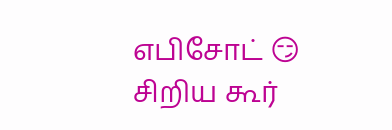எபிசோட் 😏 சிறிய கூர்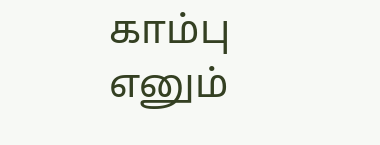காம்பு எனும்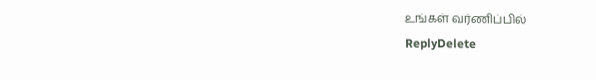உங்கள் வர்ணிப்பில்
ReplyDelete